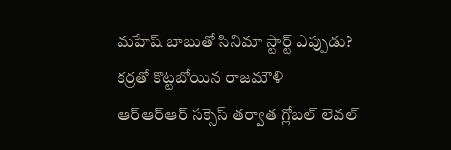మహేష్ బాబుతో సినిమా స్టార్ట్ ఎప్పుడు? కర్రతో కొట్టబోయిన రాజమౌళి
ఆర్ఆర్ఆర్ సక్సెస్ తర్వాత గ్లోబల్ లెవల్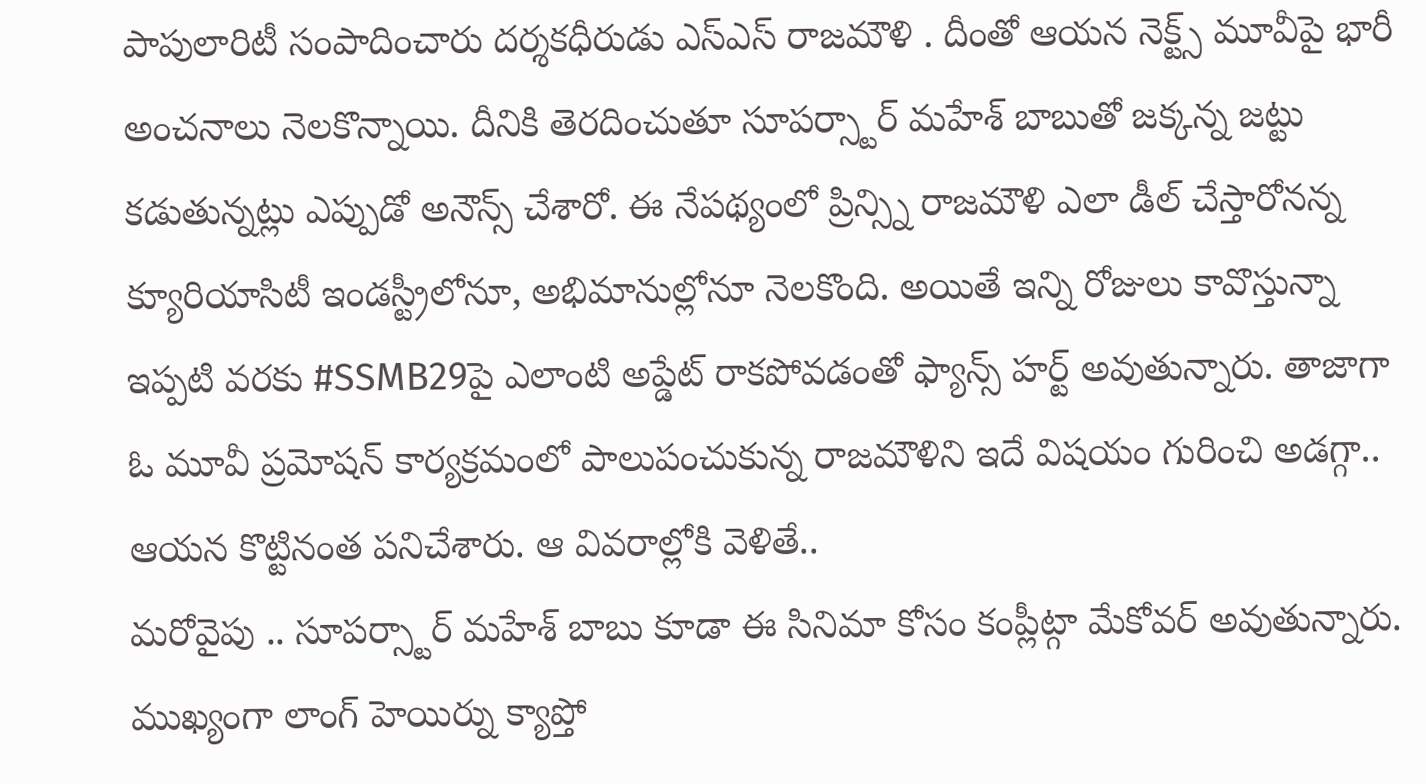పాపులారిటీ సంపాదించారు దర్శకధీరుడు ఎస్ఎస్ రాజమౌళి . దీంతో ఆయన నెక్ట్స్ మూవీపై భారీ అంచనాలు నెలకొన్నాయి. దీనికి తెరదించుతూ సూపర్స్టార్ మహేశ్ బాబుతో జక్కన్న జట్టు కడుతున్నట్లు ఎప్పుడో అనౌన్స్ చేశారో. ఈ నేపథ్యంలో ప్రిన్స్ని రాజమౌళి ఎలా డీల్ చేస్తారోనన్న క్యూరియాసిటీ ఇండస్ట్రీలోనూ, అభిమానుల్లోనూ నెలకొంది. అయితే ఇన్ని రోజులు కావొస్తున్నా ఇప్పటి వరకు #SSMB29పై ఎలాంటి అప్డేట్ రాకపోవడంతో ఫ్యాన్స్ హర్ట్ అవుతున్నారు. తాజాగా ఓ మూవీ ప్రమోషన్ కార్యక్రమంలో పాలుపంచుకున్న రాజమౌళిని ఇదే విషయం గురించి అడగ్గా.. ఆయన కొట్టినంత పనిచేశారు. ఆ వివరాల్లోకి వెళితే..
మరోవైపు .. సూపర్స్టార్ మహేశ్ బాబు కూడా ఈ సినిమా కోసం కంప్లీట్గా మేకోవర్ అవుతున్నారు. ముఖ్యంగా లాంగ్ హెయిర్ను క్యాప్తో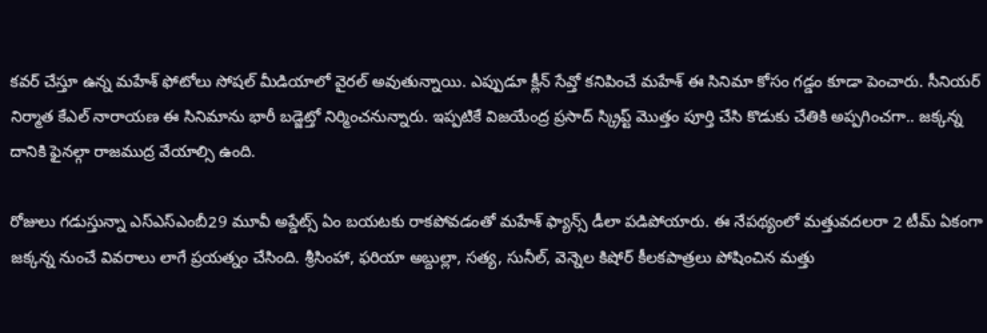కవర్ చేస్తూ ఉన్న మహేశ్ ఫోటోలు సోషల్ మీడియాలో వైరల్ అవుతున్నాయి. ఎప్పుడూ క్లీన్ సేవ్తో కనిపించే మహేశ్ ఈ సినిమా కోసం గడ్డం కూడా పెంచారు. సీనియర్ నిర్మాత కేఎల్ నారాయణ ఈ సినిమాను భారీ బడ్జెట్తో నిర్మించనున్నారు. ఇప్పటికే విజయేంద్ర ప్రసాద్ స్క్రిప్ట్ మొత్తం పూర్తి చేసి కొడుకు చేతికి అప్పగించగా.. జక్కన్న దానికి ఫైనల్గా రాజముద్ర వేయాల్సి ఉంది.

రోజులు గడుస్తున్నా ఎస్ఎస్ఎంబీ29 మూవీ అప్డేట్స్ ఏం బయటకు రాకపోవడంతో మహేశ్ ఫ్యాన్స్ డీలా పడిపోయారు. ఈ నేపథ్యంలో మత్తువదలరా 2 టీమ్ ఏకంగా జక్కన్న నుంచే వివరాలు లాగే ప్రయత్నం చేసింది. శ్రీసింహా, ఫరియా అబ్దుల్లా, సత్య, సునీల్, వెన్నెల కిషోర్ కీలకపాత్రలు పోషించిన మత్తు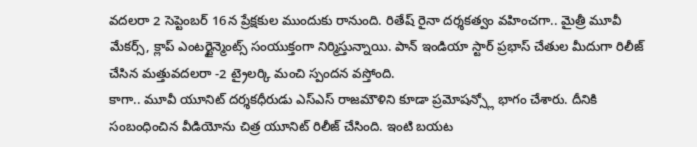వదలరా 2 సెప్టెంబర్ 16న ప్రేక్షకుల ముందుకు రానుంది. రితేష్ రైనా దర్శకత్వం వహించగా.. మైత్రీ మూవీ మేకర్స్, క్లాప్ ఎంటర్టైన్మెంట్స్ సంయుక్తంగా నిర్మిస్తున్నాయి. పాన్ ఇండియా స్టార్ ప్రభాస్ చేతుల మీదుగా రిలీజ్ చేసిన మత్తువదలరా -2 ట్రైలర్కి మంచి స్పందన వస్తోంది.
కాగా.. మూవీ యూనిట్ దర్శకధీరుడు ఎస్ఎస్ రాజమౌళిని కూడా ప్రమోషన్స్లో భాగం చేశారు. దీనికి సంబంధించిన వీడియోను చిత్ర యూనిట్ రిలీజ్ చేసింది. ఇంటి బయట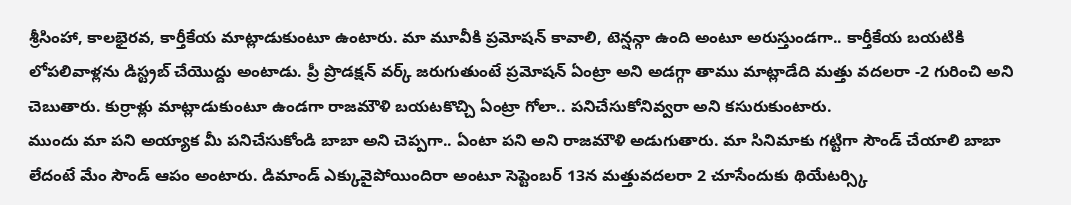శ్రీసింహా, కాలభైరవ, కార్తీకేయ మాట్లాడుకుంటూ ఉంటారు. మా మూవీకి ప్రమోషన్ కావాలి, టెన్షన్గా ఉంది అంటూ అరుస్తుండగా.. కార్తీకేయ బయటికి లోపలివాళ్లను డిస్ట్రబ్ చేయొద్దు అంటాడు. ప్రీ ప్రొడక్షన్ వర్క్ జరుగుతుంటే ప్రమోషన్ ఏంట్రా అని అడగ్గా తాము మాట్లాడేది మత్తు వదలరా -2 గురించి అని చెబుతారు. కుర్రాళ్లు మాట్లాడుకుంటూ ఉండగా రాజమౌళి బయటకొచ్చి ఏంట్రా గోలా.. పనిచేసుకోనివ్వరా అని కసురుకుంటారు.
ముందు మా పని అయ్యాక మీ పనిచేసుకోండి బాబా అని చెప్పగా.. ఏంటా పని అని రాజమౌళి అడుగుతారు. మా సినిమాకు గట్టిగా సౌండ్ చేయాలి బాబా లేదంటే మేం సౌండ్ ఆపం అంటారు. డిమాండ్ ఎక్కువైపోయిందిరా అంటూ సెప్టెంబర్ 13న మత్తువదలరా 2 చూసేందుకు థియేటర్స్కి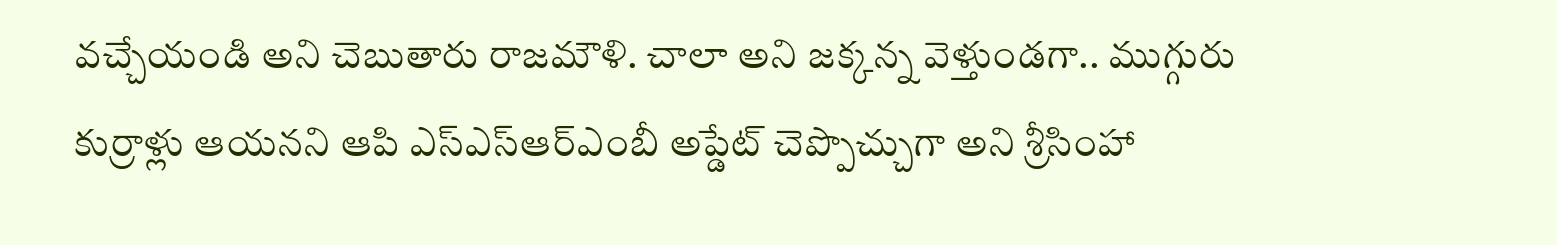వచ్చేయండి అని చెబుతారు రాజమౌళి. చాలా అని జక్కన్న వెళ్తుండగా.. ముగ్గురు కుర్రాళ్లు ఆయనని ఆపి ఎస్ఎస్ఆర్ఎంబీ అప్డేట్ చెప్పొచ్చుగా అని శ్రీసింహా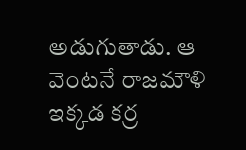అడుగుతాడు. ఆ వెంటనే రాజమౌళి ఇక్కడ కర్ర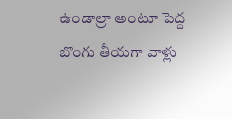ఉండాల్రా అంటూ పెద్ద బొంగు తీయగా వాళ్లు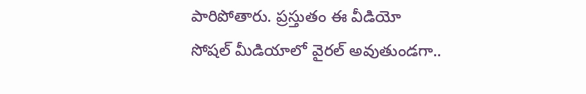పారిపోతారు. ప్రస్తుతం ఈ వీడియో సోషల్ మీడియాలో వైరల్ అవుతుండగా..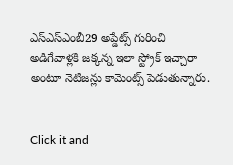ఎస్ఎస్ఎంబీ29 అప్డేట్స్ గురించి అడిగేవాళ్లకి జక్కన్న ఇలా స్ట్రోక్ ఇచ్చారా అంటూ నెటిజన్లు కామెంట్స్ పెడుతున్నారు.


Click it and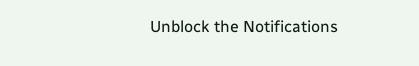Unblock the Notifications